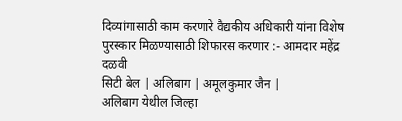दिव्यांगासाठी काम करणारे वैद्यकीय अधिकारी यांना विशेष पुरस्कार मिळण्यासाठी शिफारस करणार :- आमदार महेंद्र दळवी
सिटी बेल | अलिबाग | अमूलकुमार जैन |
अलिबाग येथील जिल्हा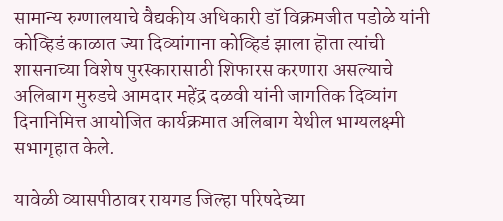सामान्य रुग्णालयाचे वैद्यकीय अधिकारी डॉ विक्रमजीत पडोळे यांनी कोव्हिडं काळात ज्या दिव्यांगाना कोव्हिडं झाला हॊता त्यांची शासनाच्या विशेष पुरस्कारासाठी शिफारस करणारा असल्याचे अलिबाग मुरुडचे आमदार महेंद्र दळवी यांनी जागतिक दिव्यांग दिनानिमित्त आयोजित कार्यक्रमात अलिबाग येथील भाग्यलक्ष्मी सभागृहात केले.

यावेळी व्यासपीठावर रायगड जिल्हा परिषदेच्या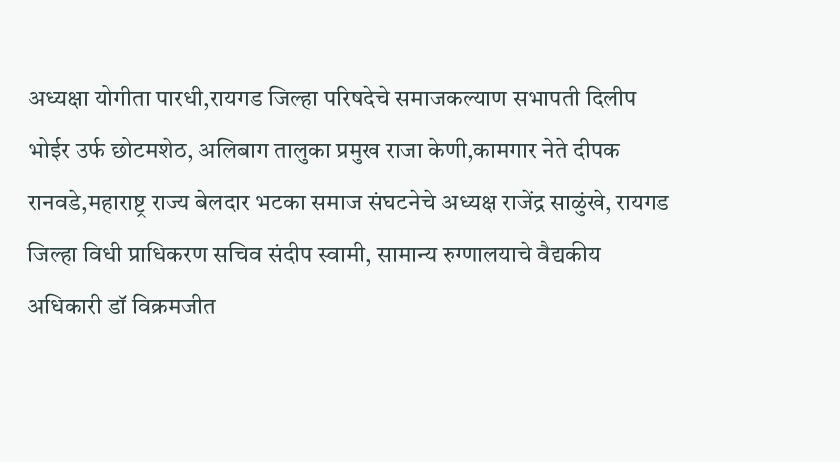अध्यक्षा योगीता पारधी,रायगड जिल्हा परिषदेचे समाजकल्याण सभापती दिलीप भोईर उर्फ छोटमशेठ, अलिबाग तालुका प्रमुख राजा केणी,कामगार नेते दीपक रानवडे,महाराष्ट्र राज्य बेलदार भटका समाज संघटनेचे अध्यक्ष राजेंद्र साळुंखे, रायगड जिल्हा विधी प्राधिकरण सचिव संदीप स्वामी, सामान्य रुग्णालयाचे वैद्यकीय अधिकारी डॉ विक्रमजीत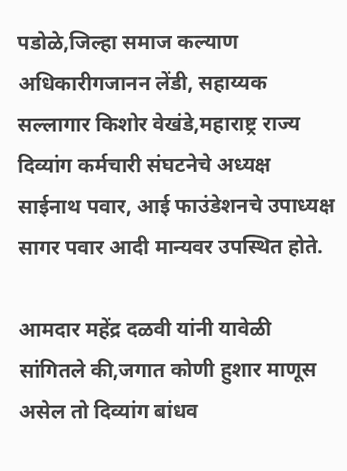पडोळे,जिल्हा समाज कल्याण अधिकारीगजानन लेंडी, सहाय्यक सल्लागार किशोर वेखंडे,महाराष्ट्र राज्य दिव्यांग कर्मचारी संघटनेचे अध्यक्ष साईनाथ पवार, आई फाउंडेशनचे उपाध्यक्ष सागर पवार आदी मान्यवर उपस्थित होते.

आमदार महेंद्र दळवी यांनी यावेळी सांगितले की,जगात कोणी हुशार माणूस असेल तो दिव्यांग बांधव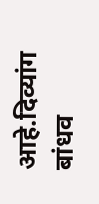आहे.दिव्यांग बांधव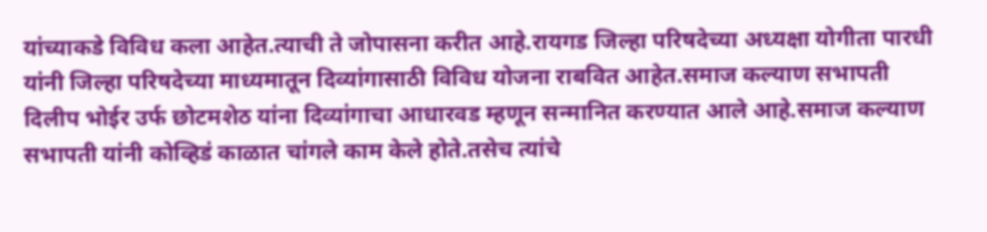यांच्याकडे विविध कला आहेत.त्याची ते जोपासना करीत आहे.रायगड जिल्हा परिषदेच्या अध्यक्षा योगीता पारधी यांनी जिल्हा परिषदेच्या माध्यमातून दिव्यांगासाठी विविध योजना राबवित आहेत.समाज कल्याण सभापती दिलीप भोईर उर्फ छोटमशेठ यांना दिव्यांगाचा आधारवड म्हणून सन्मानित करण्यात आले आहे.समाज कल्याण सभापती यांनी कोव्हिडं काळात चांगले काम केले होते.तसेच त्यांचे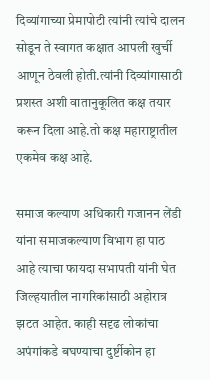दिव्यांगाच्या प्रेमापोटी त्यांनी त्यांचे दालन सोडून ते स्वागत कक्षात आपली खुर्ची आणून ठेवली होती.त्यांनी दिव्यांगासाठी प्रशस्त अशी वातानुकूलित कक्ष तयार करून दिला आहे.तो कक्ष महाराष्ट्रातील एकमेव कक्ष आहे.

समाज कल्याण अधिकारी गजानन लेंडी यांना समाजकल्याण विभाग हा पाठ आहे त्याचा फायदा सभापती यांनी घेत जिल्हयातील नागरिकांसाठी अहोरात्र झटत आहेत. काही सदृढ लोकांचा अपंगांकडे बघण्याचा दुर्ष्टीकोन हा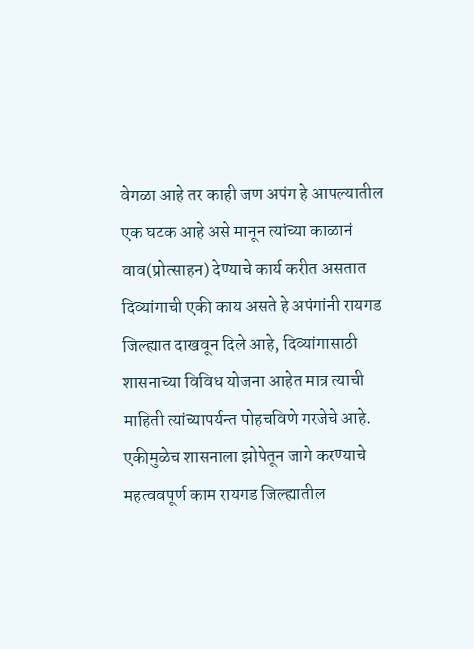वेगळा आहे तर काही जण अपंग हे आपल्यातील एक घटक आहे असे मानून त्यांच्या काळानं वाव(प्रोत्साहन) देण्याचे कार्य करीत असतात दिव्यांगाची एकी काय असते हे अपंगांनी रायगड जिल्ह्यात दाखवून दिले आहे, दिव्यांगासाठी शासनाच्या विविध योजना आहेत मात्र त्याची माहिती त्यांच्यापर्यन्त पोहचविणे गरजेचे आहे. एकीमुळेच शासनाला झोपेतून जागे करण्याचे महत्ववपूर्ण काम रायगड जिल्ह्यातील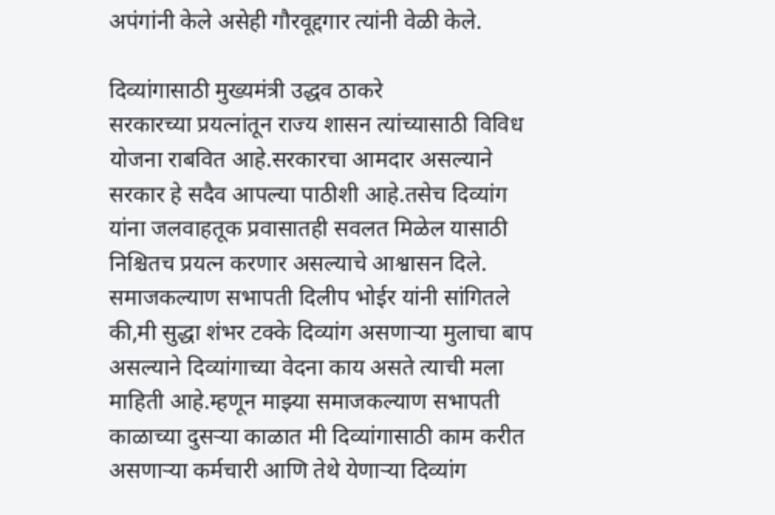अपंगांनी केले असेही गौरवूद्दगार त्यांनी वेळी केले.

दिव्यांगासाठी मुख्यमंत्री उद्धव ठाकरे
सरकारच्या प्रयत्नांतून राज्य शासन त्यांच्यासाठी विविध योजना राबवित आहे.सरकारचा आमदार असल्याने सरकार हे सदैव आपल्या पाठीशी आहे.तसेच दिव्यांग यांना जलवाहतूक प्रवासातही सवलत मिळेल यासाठी निश्चितच प्रयत्न करणार असल्याचे आश्वासन दिले.
समाजकल्याण सभापती दिलीप भोईर यांनी सांगितले की,मी सुद्धा शंभर टक्के दिव्यांग असणाऱ्या मुलाचा बाप असल्याने दिव्यांगाच्या वेदना काय असते त्याची मला माहिती आहे.म्हणून माझ्या समाजकल्याण सभापती काळाच्या दुसऱ्या काळात मी दिव्यांगासाठी काम करीत असणाऱ्या कर्मचारी आणि तेथे येणाऱ्या दिव्यांग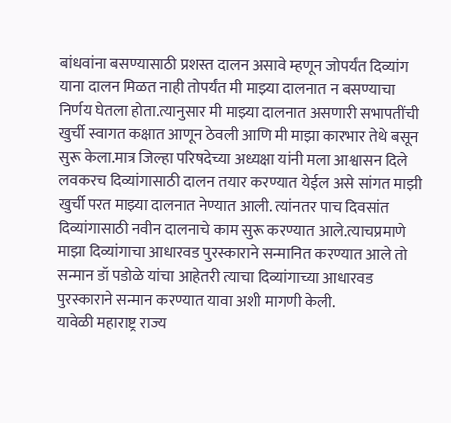बांधवांना बसण्यासाठी प्रशस्त दालन असावे म्हणून जोपर्यंत दिव्यांग याना दालन मिळत नाही तोपर्यंत मी माझ्या दालनात न बसण्याचा निर्णय घेतला होता.त्यानुसार मी माझ्या दालनात असणारी सभापतींची खुर्ची स्वागत कक्षात आणून ठेवली आणि मी माझा कारभार तेथे बसून सुरू केला.मात्र जिल्हा परिषदेच्या अध्यक्षा यांनी मला आश्वासन दिले लवकरच दिव्यांगासाठी दालन तयार करण्यात येईल असे सांगत माझी खुर्ची परत माझ्या दालनात नेण्यात आली. त्यांनतर पाच दिवसांत दिव्यांगासाठी नवीन दालनाचे काम सुरू करण्यात आले.त्याचप्रमाणे माझा दिव्यांगाचा आधारवड पुरस्काराने सन्मानित करण्यात आले तो सन्मान डॉ पडोळे यांचा आहेतरी त्याचा दिव्यांगाच्या आधारवड पुरस्काराने सन्मान करण्यात यावा अशी मागणी केली.
यावेळी महाराष्ट्र राज्य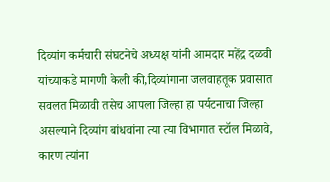दिव्यांग कर्मचारी संघटनेचे अध्यक्ष यांनी आमदार महेंद्र दळवी यांच्याकडे मागणी केली की,दिव्यांगाना जलवाहतूक प्रवासात सवलत मिळावी तसेच आपला जिल्हा हा पर्यटनाचा जिल्हा असल्याने दिव्यांग बांधवांना त्या त्या विभागात स्टॉल मिळावे, कारण त्यांना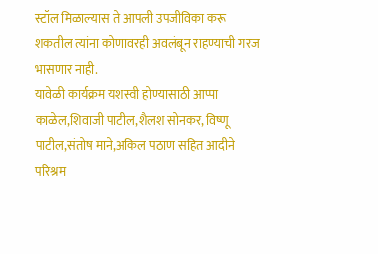स्टॉल मिळाल्यास ते आपली उपजीविका करू शकतील त्यांना कोणावरही अवलंबून राहण्याची गरज भासणार नाही.
यावेळी कार्यक्रम यशस्वी होण्यासाठी आप्पा काळेल,शिवाजी पाटील,शैलश सोनकर, विष्णू पाटील,संतोष माने,अकिल पठाण सहित आदीने परिश्रम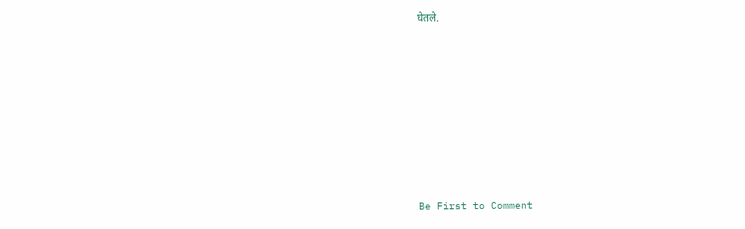घेतले.








Be First to Comment